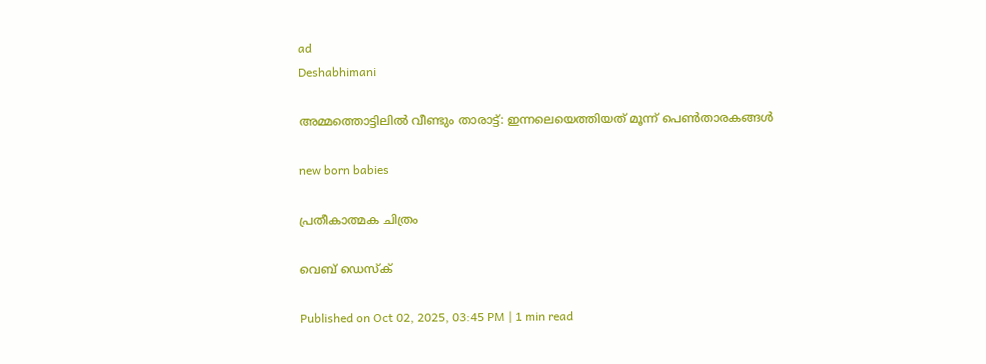ad
Deshabhimani

അമ്മത്തൊട്ടിലിൽ വീണ്ടും താരാട്ട്: ഇന്നലെയെത്തിയത് മൂന്ന് പെൺതാരകങ്ങൾ

new born babies

പ്രതീകാത്മക ചിത്രം

വെബ് ഡെസ്ക്

Published on Oct 02, 2025, 03:45 PM | 1 min read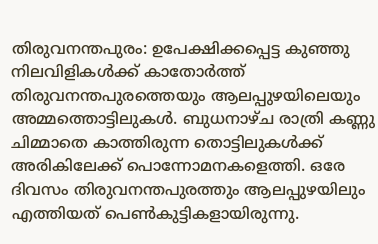തിരുവനന്തപുരം: ഉപേക്ഷിക്കപ്പെട്ട കുഞ്ഞു നിലവിളികൾക്ക് കാതോർത്ത് തിരുവനന്തപുരത്തെയും ആലപ്പുഴയിലെയും അമ്മത്തൊട്ടിലുകൾ. ബുധനാഴ്ച രാത്രി കണ്ണു ചിമ്മാതെ കാത്തിരുന്ന തൊട്ടിലുകൾക്ക് അരികിലേക്ക് പൊന്നോമനകളെത്തി. ഒരേ ദിവസം തിരുവനന്തപുരത്തും ആലപ്പുഴയിലും എത്തിയത് പെൺകുട്ടികളായിരുന്നു.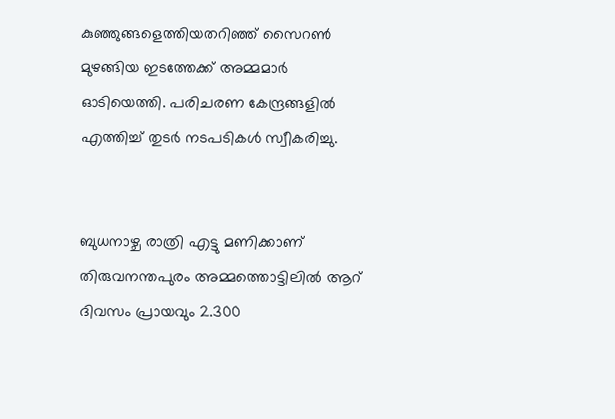കുഞ്ഞുങ്ങളെത്തിയതറിഞ്ഞ് സൈറൺ മുഴങ്ങിയ ഇടത്തേക്ക് അമ്മമാർ ഓടിയെത്തി. പരിചരണ കേന്ദ്രങ്ങളിൽ എത്തിച്ച് തുടർ നടപടികൾ സ്വീകരിച്ചു.


ബുധനാഴ്ച രാത്രി എട്ടു മണിക്കാണ് തിരുവനന്തപുരം അമ്മത്തൊട്ടിലിൽ ആറ് ദിവസം പ്രായവും 2.300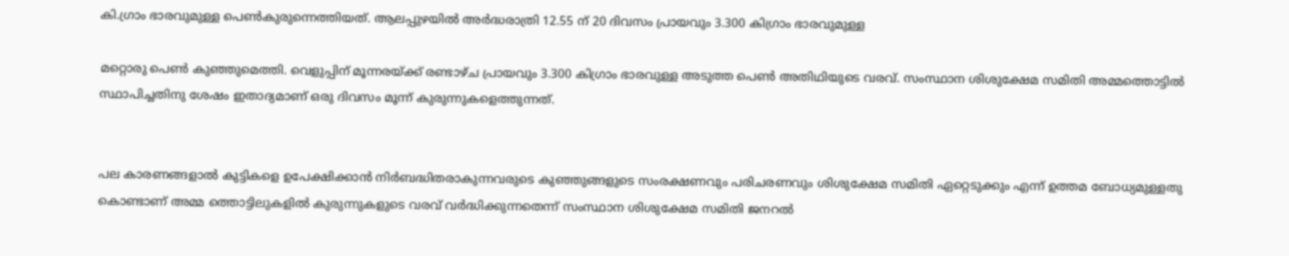കി.ഗ്രാം ഭാരവുമുള്ള പെൺകുരുന്നെത്തിയത്. ആലപ്പുഴയിൽ അർദ്ധരാത്രി 12.55 ന് 20 ദിവസം പ്രായവും 3.300 കിഗ്രാം ഭാരവുമുള്ള

മറ്റൊരു പെൺ കുഞ്ഞുമെത്തി. വെളുപ്പിന് മൂന്നരയ്ക്ക് രണ്ടാഴ്ച പ്രായവും 3.300 കിഗ്രാം ഭാരവുള്ള അടുത്ത പെൺ അതിഥിയുടെ വരവ്. സംസ്ഥാന ശിശുക്ഷേമ സമിതി അമ്മത്തൊട്ടിൽ സ്ഥാപിച്ചതിനു ശേഷം ഇതാദ്യമാണ് ഒരു ദിവസം മൂന്ന് കുരുന്നുകളെത്തുന്നത്.


പല കാരണങ്ങളാൽ കുട്ടികളെ ഉപേക്ഷിക്കാൻ നിർബദ്ധിതരാകുന്നവരുടെ കുഞ്ഞുങ്ങളുടെ സംരക്ഷണവും പരിചരണവും ശിശുക്ഷേമ സമിതി ഏറ്റെടുക്കും എന്ന് ഉത്തമ ബോധ്യമുള്ളതു കൊണ്ടാണ് അമ്മ ത്തൊട്ടിലുകളിൽ കുരുന്നുകളുടെ വരവ് വർദ്ധിക്കുന്നതെന്ന് സംസ്ഥാന ശിശുക്ഷേമ സമിതി ജനറൽ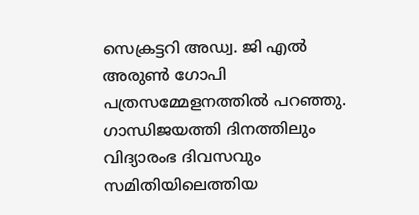സെക്രട്ടറി അഡ്വ. ജി എൽ അരുൺ ഗോപി പത്രസമ്മേളനത്തിൽ പറഞ്ഞു. ഗാന്ധിജയത്തി ദിനത്തിലും വിദ്യാരംഭ ദിവസവും സമിതിയിലെത്തിയ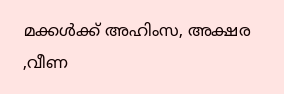മക്കൾക്ക് അഹിംസ, അക്ഷര ,വീണ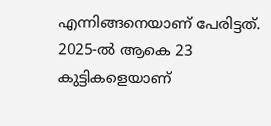എന്നിങ്ങനെയാണ് പേരിട്ടത്. 2025-ൽ ആകെ 23 കുട്ടികളെയാണ്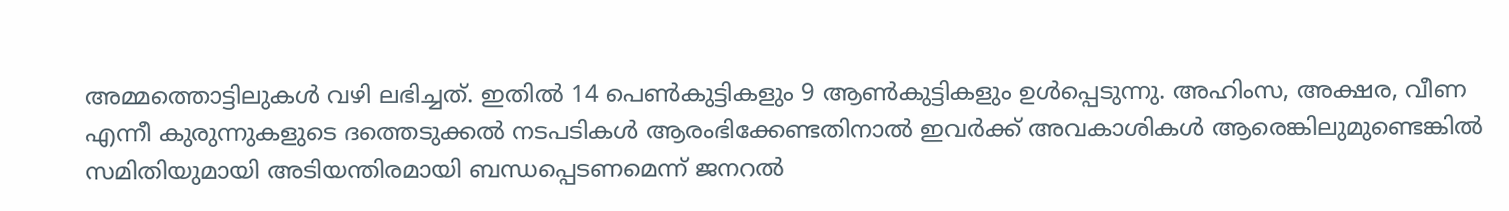അമ്മത്തൊട്ടിലുകൾ വഴി ലഭിച്ചത്. ഇതിൽ 14 പെൺകുട്ടികളും 9 ആൺകുട്ടികളും ഉൾപ്പെടുന്നു. അഹിംസ, അക്ഷര, വീണ എന്നീ കുരുന്നുകളുടെ ദത്തെടുക്കൽ നടപടികൾ ആരംഭിക്കേണ്ടതിനാൽ ഇവർക്ക് അവകാശികൾ ആരെങ്കിലുമുണ്ടെങ്കിൽ സമിതിയുമായി അടിയന്തിരമായി ബന്ധപ്പെടണമെന്ന് ജനറൽ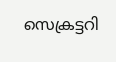സെക്രട്ടറി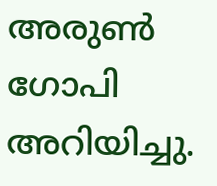അരുൺ ഗോപി അറിയിച്ചു.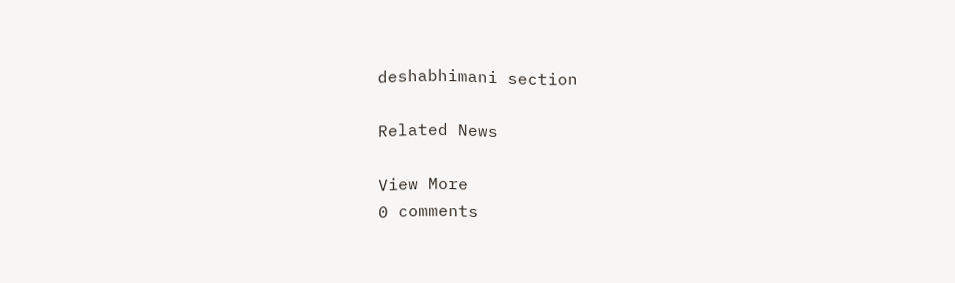deshabhimani section

Related News

View More
0 comments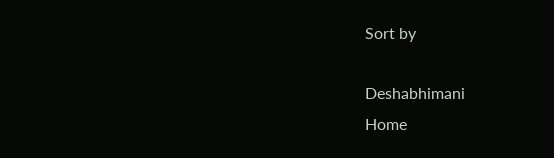Sort by

Deshabhimani
Home